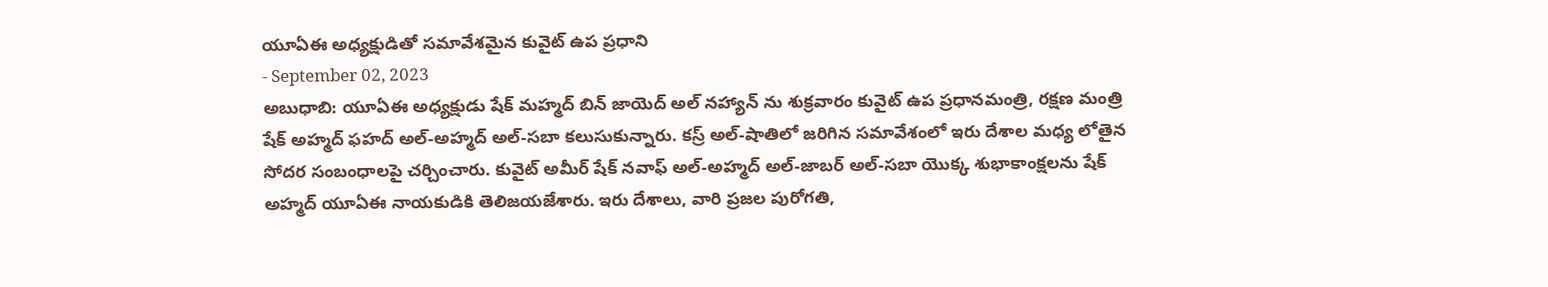యూఏఈ అధ్యక్షుడితో సమావేశమైన కువైట్ ఉప ప్రధాని
- September 02, 2023
అబుధాబి: యూఏఈ అధ్యక్షుడు షేక్ మహ్మద్ బిన్ జాయెద్ అల్ నహ్యాన్ ను శుక్రవారం కువైట్ ఉప ప్రధానమంత్రి, రక్షణ మంత్రి షేక్ అహ్మద్ ఫహద్ అల్-అహ్మద్ అల్-సబా కలుసుకున్నారు. కస్ర్ అల్-షాతిలో జరిగిన సమావేశంలో ఇరు దేశాల మధ్య లోతైన సోదర సంబంధాలపై చర్చించారు. కువైట్ అమీర్ షేక్ నవాఫ్ అల్-అహ్మద్ అల్-జాబర్ అల్-సబా యొక్క శుభాకాంక్షలను షేక్ అహ్మద్ యూఏఈ నాయకుడికి తెలిజయజేశారు. ఇరు దేశాలు, వారి ప్రజల పురోగతి,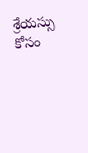శ్రేయస్సు కోసం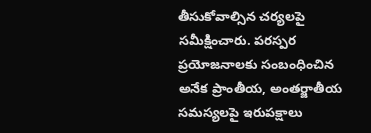తీసుకోవాల్సిన చర్యలపై సమీక్షించారు. పరస్పర ప్రయోజనాలకు సంబంధించిన అనేక ప్రాంతీయ, అంతర్జాతీయ సమస్యలపై ఇరుపక్షాలు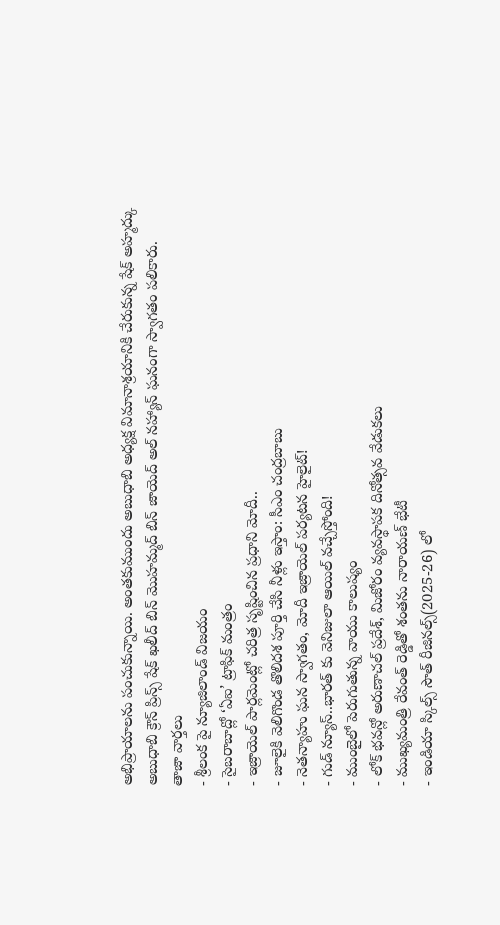అభిప్రాయాలను పంచుకున్నాయి. అంతకుముందు అబుధాబి అధ్యక్ష విమానాశ్రయానికి చేరుకున్న షేక్ అహ్మద్కు అబుధాబి క్రౌన్ ప్రిన్స్ షేక్ ఖలీద్ బిన్ మొహమ్మద్ బిన్ జాయెద్ అల్ నహ్యాన్ ఘనంగా స్వాగతం పలికారు.
తాజా వార్తలు
- శ్రీలంక పై న్యూజిలాండ్ విజయం
- సైబరాబాద్లో ‘ఏఐ’ ట్రాఫిక్ మంత్రం
- ఇజ్రాయెల్ పార్లమెంట్లో చరిత్ర సృష్టించిన ప్రధాని మోదీ..
- జూలైకి వెలిగొండ తొలిదశ పూర్తి చేసి నీళ్లు ఇస్తాం: సీఎం చంద్రబాబు
- నెతన్యాహు ఘన స్వాగతం, మోదీ ఇజ్రాయెల్ పర్యటన హైలైట్!
- గుడ్ న్యూస్..భారత్ కు వెనిజులా ఆయిల్ వచ్చేస్తోంది!
- ముంబైలో పెరుగుతున్న వాయు కాలుష్యం
- లోక్ భవన్లో అరుణాచల్ ప్రదేశ్, మిజోరం వ్యవస్థాపక దినోత్సవ వేడుకలు
- ముఖ్యమంత్రి రేవంత్ రెడ్డితో శంతను నారాయణ్ భేటీ
- ఇండియా స్కిల్స్ సౌత్ రీజినల్స్(2025-26) లో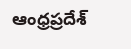ఆంధ్రప్రదేశ్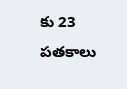కు 23 పతకాలు